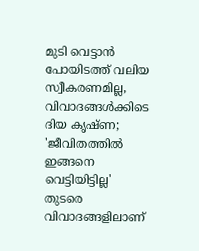മുടി വെട്ടാൻ പോയിടത്ത് വലിയ സ്വീകരണമില്ല, വിവാദങ്ങൾക്കിടെ ദിയ കൃഷ്ണ; 'ജീവിതത്തിൽ ഇങ്ങനെ വെട്ടിയിട്ടില്ല'
തുടരെ വിവാദങ്ങളിലാണ്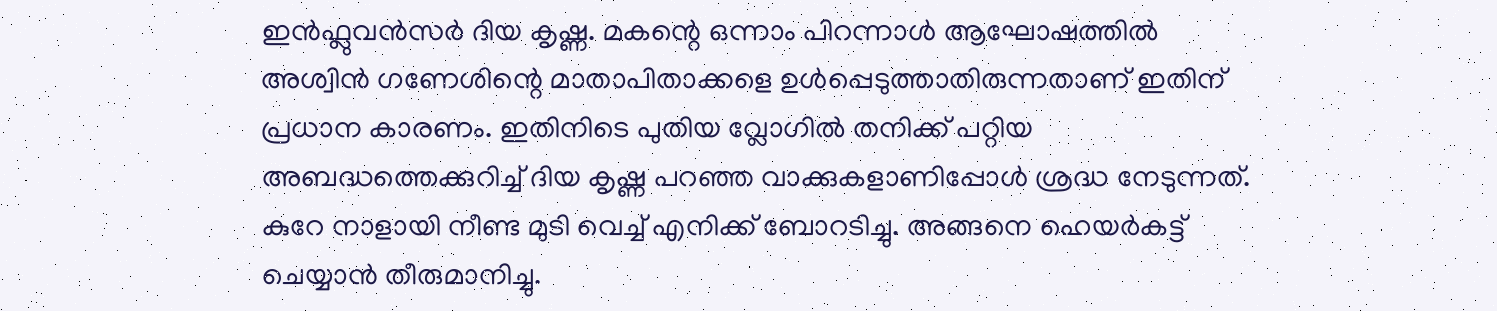ഇൻഫ്ലുവൻസർ ദിയ കൃഷ്ണ. മകന്റെ ഒന്നാം പിറന്നാൾ ആഘോഷത്തിൽ അശ്വിൻ ഗണേശിന്റെ മാതാപിതാക്കളെ ഉൾപ്പെടുത്താതിരുന്നതാണ് ഇതിന് പ്രധാന കാരണം. ഇതിനിടെ പുതിയ വ്ലോഗിൽ തനിക്ക് പറ്റിയ അബദ്ധത്തെക്കുറിച്ച് ദിയ കൃഷ്ണ പറഞ്ഞ വാക്കുകളാണിപ്പോൾ ശ്രദ്ധ നേടുന്നത്. കുറേ നാളായി നീണ്ട മുടി വെച്ച് എനിക്ക് ബോറടിച്ചു. അങ്ങനെ ഹെയർകട്ട് ചെയ്യാൻ തീരുമാനിച്ചു.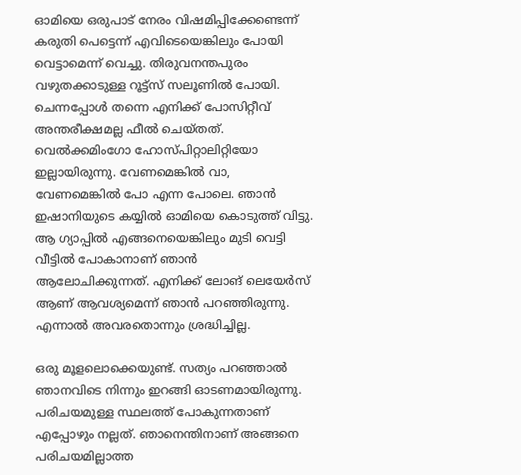ഓമിയെ ഒരുപാട് നേരം വിഷമിപ്പിക്കേണ്ടെന്ന് കരുതി പെട്ടെന്ന് എവിടെയെങ്കിലും പോയി വെട്ടാമെന്ന് വെച്ചു. തിരുവനന്തപുരം വഴുതക്കാടുള്ള റൂട്ട്സ് സലൂണിൽ പോയി.
ചെന്നപ്പോൾ തന്നെ എനിക്ക് പോസിറ്റീവ് അന്തരീക്ഷമല്ല ഫീൽ ചെയ്തത്. വെൽക്കമിംഗോ ഹോസ്പിറ്റാലിറ്റിയോ ഇല്ലായിരുന്നു. വേണമെങ്കിൽ വാ, വേണമെങ്കിൽ പോ എന്ന പോലെ. ഞാൻ ഇഷാനിയുടെ കയ്യിൽ ഓമിയെ കൊടുത്ത് വിട്ടു. ആ ഗ്യാപ്പിൽ എങ്ങനെയെങ്കിലും മുടി വെട്ടി വീട്ടിൽ പോകാനാണ് ഞാൻ ആലോചിക്കുന്നത്. എനിക്ക് ലോങ് ലെയേർസ് ആണ് ആവശ്യമെന്ന് ഞാൻ പറഞ്ഞിരുന്നു. എന്നാൽ അവരതൊന്നും ശ്രദ്ധിച്ചില്ല.

ഒരു മൂളലൊക്കെയുണ്ട്. സത്യം പറഞ്ഞാൽ ഞാനവിടെ നിന്നും ഇറങ്ങി ഓടണമായിരുന്നു. പരിചയമുള്ള സ്ഥലത്ത് പോകുന്നതാണ് എപ്പോഴും നല്ലത്. ഞാനെന്തിനാണ് അങ്ങനെ പരിചയമില്ലാത്ത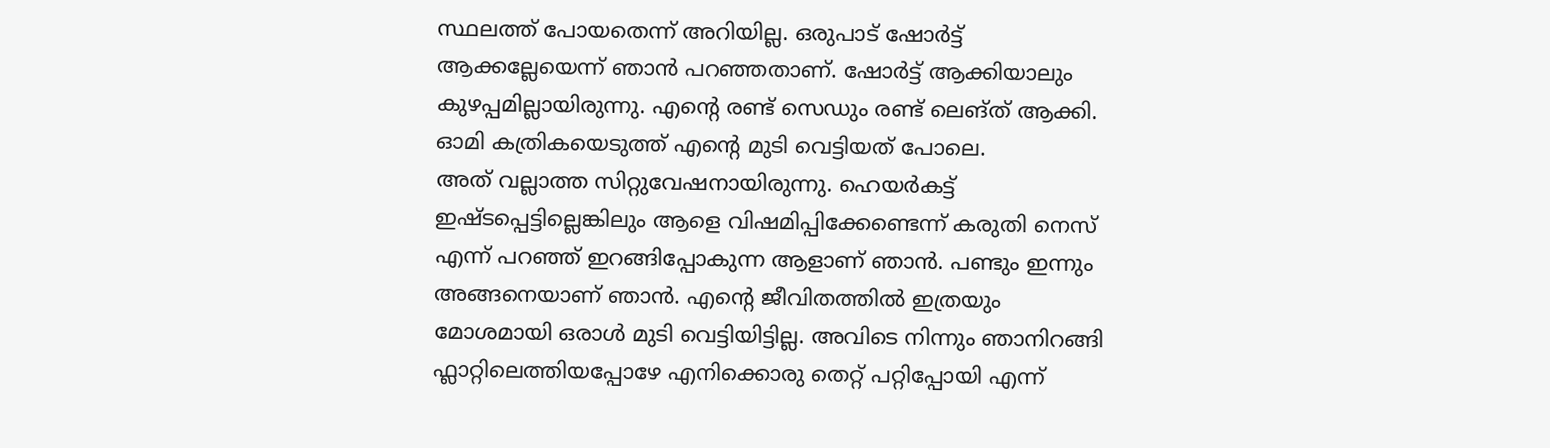സ്ഥലത്ത് പോയതെന്ന് അറിയില്ല. ഒരുപാട് ഷോർട്ട് ആക്കല്ലേയെന്ന് ഞാൻ പറഞ്ഞതാണ്. ഷോർട്ട് ആക്കിയാലും കുഴപ്പമില്ലായിരുന്നു. എന്റെ രണ്ട് സെഡും രണ്ട് ലെങ്ത് ആക്കി. ഓമി കത്രികയെടുത്ത് എന്റെ മുടി വെട്ടിയത് പോലെ.
അത് വല്ലാത്ത സിറ്റുവേഷനായിരുന്നു. ഹെയർകട്ട് ഇഷ്ടപ്പെട്ടില്ലെങ്കിലും ആളെ വിഷമിപ്പിക്കേണ്ടെന്ന് കരുതി നെസ് എന്ന് പറഞ്ഞ് ഇറങ്ങിപ്പോകുന്ന ആളാണ് ഞാൻ. പണ്ടും ഇന്നും അങ്ങനെയാണ് ഞാൻ. എന്റെ ജീവിതത്തിൽ ഇത്രയും മോശമായി ഒരാൾ മുടി വെട്ടിയിട്ടില്ല. അവിടെ നിന്നും ഞാനിറങ്ങി ഫ്ലാറ്റിലെത്തിയപ്പോഴേ എനിക്കൊരു തെറ്റ് പറ്റിപ്പോയി എന്ന്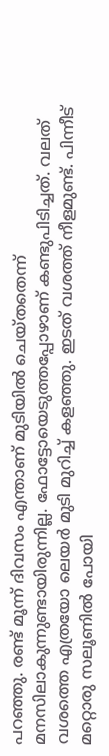പറഞ്ഞു. രണ്ട് മൂന്ന് ദിവസം എന്താണ് മുടിയിൽ ചെയ്തതെന്ന് മനസിലാകുന്നുണ്ടായിരുന്നില്ല. ഫോട്ടോയെടുത്തപ്പോഴാണ് കണ്ടുപിടിച്ചത്. വലത് വശത്തെ എത്രയോ ലെയർ മുടി മുറിച്ച് കളഞ്ഞു. ഇടത് വശത്ത് നീളമുണ്ട്. പിന്നീട് മറ്റൊരു സലൂണിൽ പോയി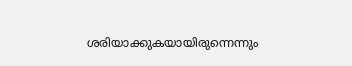ശരിയാക്കുകയായിരുന്നെന്നും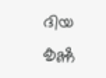ദിയ കൃഷ്ണ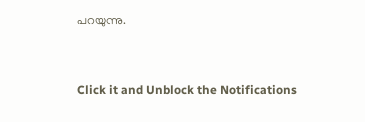പറയുന്നു.


Click it and Unblock the Notifications